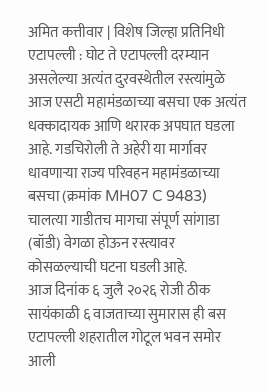अमित कत्तीवार | विशेष जिल्हा प्रतिनिधी
एटापल्ली : घोट ते एटापल्ली दरम्यान असलेल्या अत्यंत दुरवस्थेतील रस्त्यांमुळे आज एसटी महामंडळाच्या बसचा एक अत्यंत धक्कादायक आणि थरारक अपघात घडला आहे. गडचिरोली ते अहेरी या मार्गावर धावणाऱ्या राज्य परिवहन महामंडळाच्या बसचा (क्रमांक MH07 C 9483) चालत्या गाडीतच मागचा संपूर्ण सांगाडा (बॉडी) वेगळा होऊन रस्त्यावर कोसळल्याची घटना घडली आहे.
आज दिनांक ६ जुलै २०२६ रोजी ठीक सायंकाळी ६ वाजताच्या सुमारास ही बस एटापल्ली शहरातील गोटूल भवन समोर आली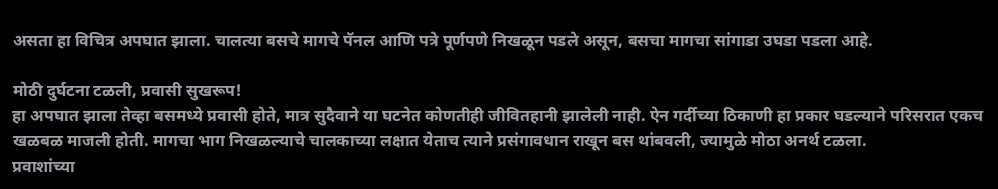असता हा विचित्र अपघात झाला. चालत्या बसचे मागचे पॅनल आणि पत्रे पूर्णपणे निखळून पडले असून, बसचा मागचा सांगाडा उघडा पडला आहे.

मोठी दुर्घटना टळली, प्रवासी सुखरूप!
हा अपघात झाला तेव्हा बसमध्ये प्रवासी होते, मात्र सुदैवाने या घटनेत कोणतीही जीवितहानी झालेली नाही. ऐन गर्दीच्या ठिकाणी हा प्रकार घडल्याने परिसरात एकच खळबळ माजली होती. मागचा भाग निखळल्याचे चालकाच्या लक्षात येताच त्याने प्रसंगावधान राखून बस थांबवली, ज्यामुळे मोठा अनर्थ टळला.
प्रवाशांच्या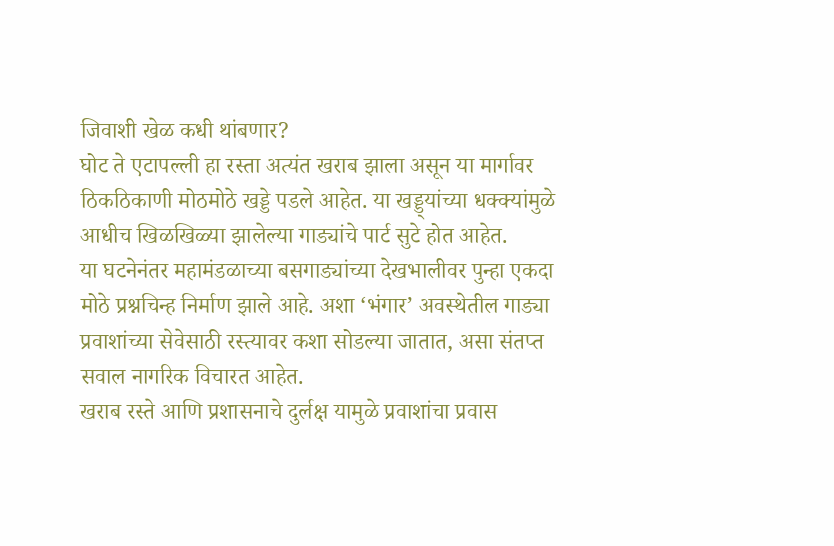जिवाशी खेळ कधी थांबणार?
घोट ते एटापल्ली हा रस्ता अत्यंत खराब झाला असून या मार्गावर ठिकठिकाणी मोठमोठे खड्डे पडले आहेत. या खड्ड्यांच्या धक्क्यांमुळे आधीच खिळखिळ्या झालेल्या गाड्यांचे पार्ट सुटे होत आहेत.
या घटनेनंतर महामंडळाच्या बसगाड्यांच्या देखभालीवर पुन्हा एकदा मोठे प्रश्नचिन्ह निर्माण झाले आहे. अशा ‘भंगार’ अवस्थेतील गाड्या प्रवाशांच्या सेवेसाठी रस्त्यावर कशा सोडल्या जातात, असा संतप्त सवाल नागरिक विचारत आहेत.
खराब रस्ते आणि प्रशासनाचे दुर्लक्ष यामुळे प्रवाशांचा प्रवास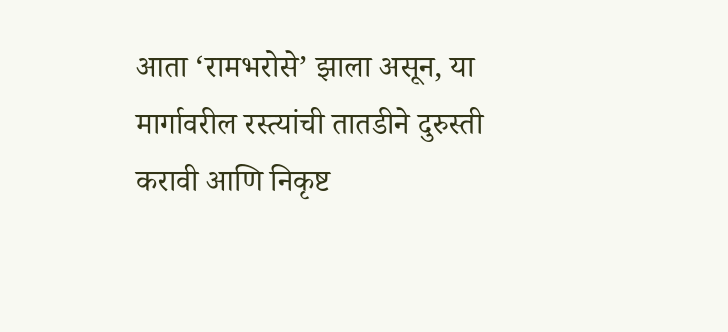आता ‘रामभरोसे’ झाला असून, या मार्गावरील रस्त्यांची तातडीने दुरुस्ती करावी आणि निकृष्ट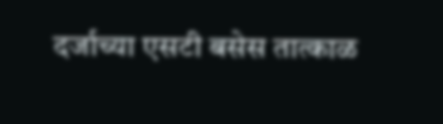दर्जाच्या एसटी बसेस तात्काळ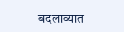बदलाव्यात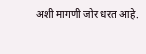अशी मागणी जोर धरत आहे.